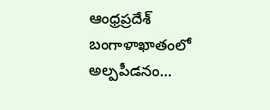ఆంధ్రప్రదేశ్
బంగాళాఖాతంలో అల్పపీడనం...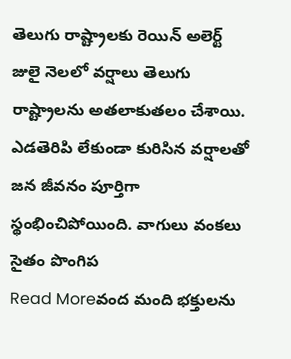తెలుగు రాష్ట్రాలకు రెయిన్ అలెర్ట్
జులై నెలలో వర్షాలు తెలుగు రాష్ట్రాలను అతలాకుతలం చేశాయి. ఎడతెరిపి లేకుండా కురిసిన వర్షాలతో జన జీవనం పూర్తిగా స్థంభించిపోయింది. వాగులు వంకలు సైతం పొంగిప
Read Moreవంద మంది భక్తులను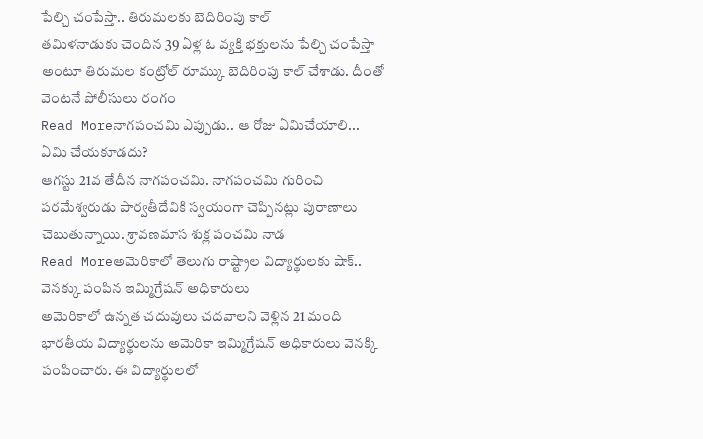పేల్చి చంపేస్తా.. తిరుమలకు బెదిరింపు కాల్
తమిళనాడుకు చెందిన 39 ఏళ్ల ఓ వ్యక్తి భక్తులను పేల్చి చంపేస్తా అంటూ తిరుమల కంట్రోల్ రూమ్కు బెదిరింపు కాల్ చేశాడు. దీంతో వెంటనే పోలీసులు రంగం
Read Moreనాగపంచమి ఎప్పుడు.. ఆ రోజు ఏమిచేయాలి... ఏమి చేయకూడదు?
ఆగస్టు 21వ తేదీన నాగపంచమి. నాగపంచమి గురించి పరమేశ్వరుడు పార్వతీదేవికి స్వయంగా చెప్పినట్లు పురాణాలు చెబుతున్నాయి. శ్రావణమాస శుక్ల పంచమి నాడ
Read Moreఅమెరికాలో తెలుగు రాష్ట్రాల విద్యార్థులకు షాక్.. వెనక్కు పంపిన ఇమ్మిగ్రేషన్ అధికారులు
అమెరికాలో ఉన్నత చదువులు చదవాలని వెళ్లిన 21 మంది భారతీయ విద్యార్థులను అమెరికా ఇమ్మిగ్రేషన్ అధికారులు వెనక్కి పంపించారు. ఈ విద్యార్థులలో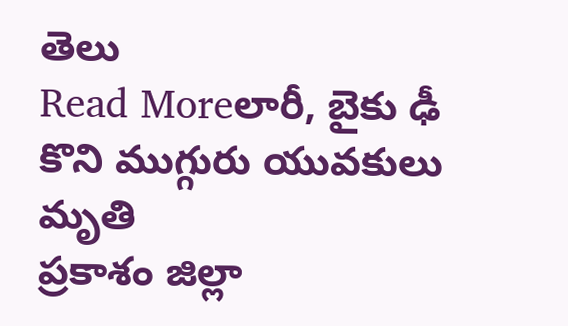తెలు
Read Moreలారీ, బైకు ఢీ కొని ముగ్గురు యువకులు మృతి
ప్రకాశం జిల్లా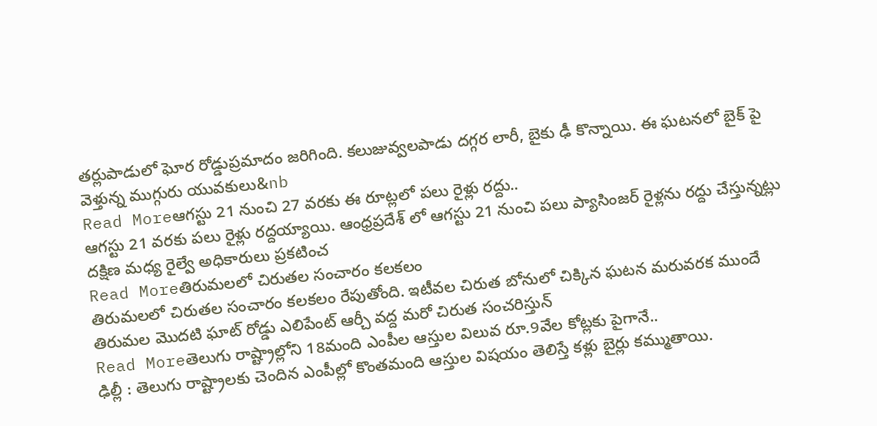తర్లుపాడులో ఘోర రోడ్డుప్రమాదం జరిగింది. కలుజువ్వలపాడు దగ్గర లారీ, బైకు ఢీ కొన్నాయి. ఈ ఘటనలో బైక్ పై వెళ్తున్న ముగ్గురు యువకులు&nb
Read Moreఆగస్టు 21 నుంచి 27 వరకు ఈ రూట్లలో పలు రైళ్లు రద్దు..
ఆగస్టు 21 వరకు పలు రైళ్లు రద్దయ్యాయి. ఆంధ్రప్రదేశ్ లో ఆగస్టు 21 నుంచి పలు ప్యాసింజర్ రైళ్లను రద్దు చేస్తున్నట్లు దక్షిణ మధ్య రైల్వే అధికారులు ప్రకటించ
Read Moreతిరుమలలో చిరుతల సంచారం కలకలం
తిరుమలలో చిరుతల సంచారం కలకలం రేపుతోంది. ఇటీవల చిరుత బోనులో చిక్కిన ఘటన మరువరక ముందే తిరుమల మొదటి ఘాట్ రోడ్డు ఎలిపేంట్ ఆర్చీ వద్ద మరో చిరుత సంచరిస్తున్
Read Moreతెలుగు రాష్ట్రాల్లోని 18మంది ఎంపీల ఆస్తుల విలువ రూ.9వేల కోట్లకు పైగానే..
ఢిల్లీ : తెలుగు రాష్ట్రాలకు చెందిన ఎంపీల్లో కొంతమంది ఆస్తుల విషయం తెలిస్తే కళ్లు బైర్లు కమ్ముతాయి.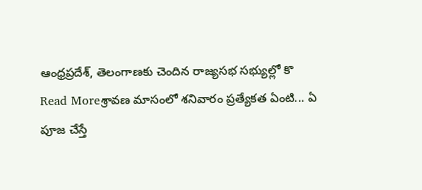ఆంధ్రప్రదేశ్, తెలంగాణకు చెందిన రాజ్యసభ సభ్యుల్లో కొ
Read Moreశ్రావణ మాసంలో శనివారం ప్రత్యేకత ఏంటి... ఏ పూజ చేస్తే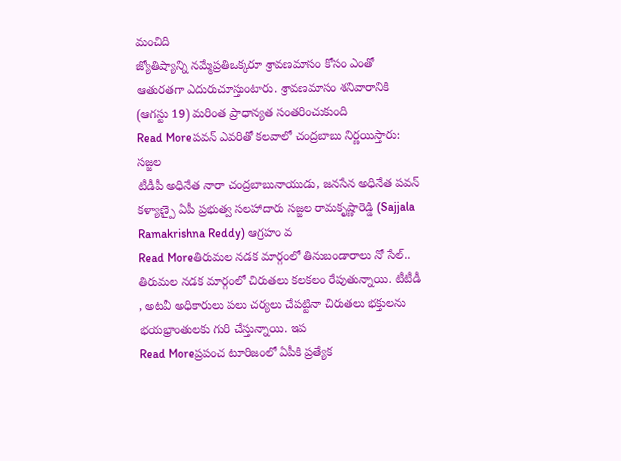మంచిది
జ్యోతిష్యాన్ని నమ్మేప్రతిఒక్కరూ శ్రావణమాసం కోసం ఎంతో ఆతురతగా ఎదురుచూస్తుంటారు. శ్రావణమాసం శనివారానికి (ఆగస్టు 19) మరింత ప్రాధాన్యత సంతరించుకుంది
Read Moreపవన్ ఎవరితో కలవాలో చంద్రబాబు నిర్ణయిస్తారు: సజ్జల
టీడీపీ అధినేత నారా చంద్రబాబునాయుడు, జనసేన అధినేత పవన్ కళ్యాణ్పై ఏపీ ప్రభుత్వ సలహాదారు సజ్జల రామకృష్ణారెడ్డి (Sajjala Ramakrishna Reddy) ఆగ్రహం వ
Read Moreతిరుమల నడక మార్గంలో తినుబండారాలు నో సేల్..
తిరుమల నడక మార్గంలో చిరుతలు కలకలం రేపుతున్నాయి. టీటీడీ , అటవీ అధికారులు పలు చర్యలు చేపట్టినా చిరుతలు భక్తులను భయభ్రాంతులకు గురి చేస్తున్నాయి. ఇప
Read Moreప్రపంచ టూరిజంలో ఏపీకి ప్రత్యేక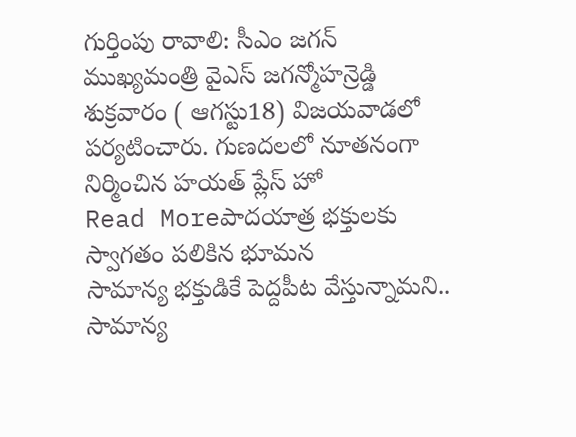గుర్తింపు రావాలి: సీఎం జగన్
ముఖ్యమంత్రి వైఎస్ జగన్మోహన్రెడ్డి శుక్రవారం ( ఆగస్టు18) విజయవాడలో పర్యటించారు. గుణదలలో నూతనంగా నిర్మించిన హయత్ ప్లేస్ హో
Read Moreపాదయాత్ర భక్తులకు స్వాగతం పలికిన భూమన
సామాన్య భక్తుడికే పెద్దపీట వేస్తున్నామని.. సామాన్య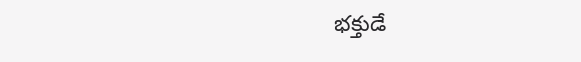భక్తుడే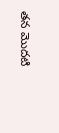తన మొదటి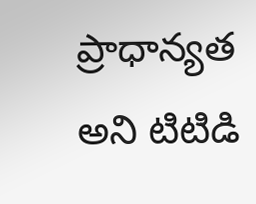ప్రాధాన్యత అని టిటిడి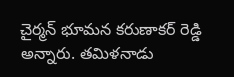చైర్మన్ భూమన కరుణాకర్ రెడ్డి అన్నారు. తమిళనాడు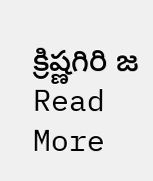క్రిష్ణగిరి జ
Read More